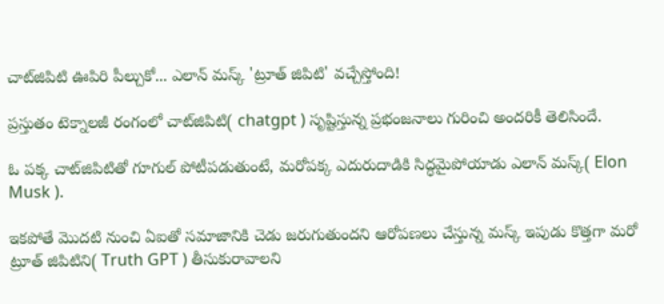చాట్‌జిపిటి ఊపిరి పీల్చుకో... ఎలాన్ మస్క్ 'ట్రూత్ జిపిటి' వచ్చేస్తోంది!

ప్రస్తుతం టెక్నాలజీ రంగంలో చాట్‌జిపిటి( chatgpt ) సృష్టిస్తున్న ప్రభంజనాలు గురించి అందరికీ తెలిసిందే.

ఓ పక్క చాట్‌జిపిటితో గూగుల్‌ పోటీపడుతుంటే, మరోపక్క ఎదురుదాడికి సిద్ధమైపోయాడు ఎలాన్‌ మస్క్‌( Elon Musk ).

ఇకపోతే మొదటి నుంచి ఏఐతో సమాజానికి చెడు జరుగుతుందని ఆరోపణలు చేస్తున్న మస్క్‌ ఇపుడు కొత్తగా మరో ట్రూత్ జిపిటిని( Truth GPT ) తీసుకురావాలని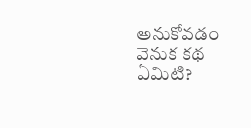అనుకోవడం వెనుక కథ ఏమిటి?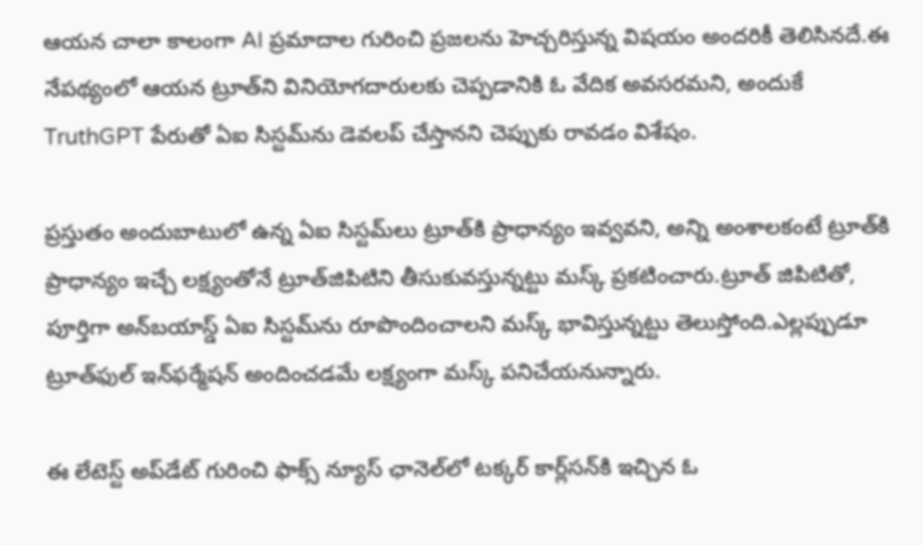ఆయన చాలా కాలంగా AI ప్రమాదాల గురించి ప్రజలను హెచ్చరిస్తున్న విషయం అందరికీ తెలిసినదే.ఈ నేపథ్యంలో ఆయన ట్రూత్‌ని వినియోగదారులకు చెప్పడానికి ఓ వేదిక అవసరమని, అందుకే TruthGPT పేరుతో ఏఐ సిస్టమ్‌ను డెవలప్‌ చేస్తానని చెప్పుకు రావడం విశేషం.

ప్రస్తుతం అందుబాటులో ఉన్న ఏఐ సిస్టమ్‌లు ట్రూత్‌కి ప్రాధాన్యం ఇవ్వవని, అన్ని అంశాలకంటే ట్రూత్‌కి ప్రాధాన్యం ఇచ్చే లక్ష్యంతోనే ట్రూత్‌జిపిటిని తీసుకువస్తున్నట్టు మస్క్ ప్రకటించారు.ట్రూత్ జిపిటితో, పూర్తిగా అన్‌బయాస్డ్‌ ఏఐ సిస్టమ్‌ను రూపొందించాలని మస్క్‌ భావిస్తున్నట్టు తెలుస్తోంది.ఎల్లప్పుడూ ట్రూత్‌ఫుల్‌ ఇన్‌ఫర్మేషన్‌ అందించడమే లక్ష్యంగా మస్క్‌ పనిచేయనున్నారు.

ఈ లేటెస్ట్‌ అప్‌డేట్‌ గురించి ఫాక్స్ న్యూస్ ఛానెల్‌లో టక్కర్ కార్ల్‌సన్‌కి ఇచ్చిన ఓ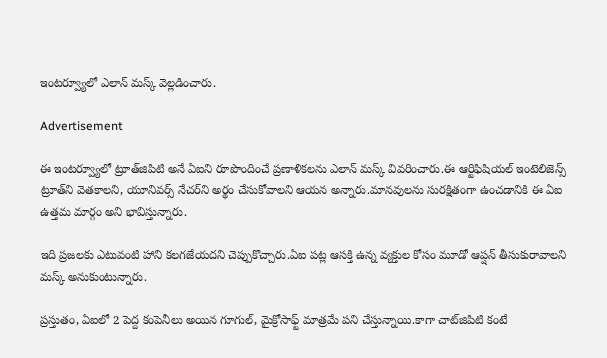ఇంటర్వ్యూలో ఎలాన్‌ మస్క్‌ వెల్లడించారు.

Advertisement

ఈ ఇంటర్వ్యూలో ట్రూత్‌జిపిటి అనే ఏఐని రూపొందించే ప్రణాళికలను ఎలాన్‌ మస్క్ వివరించారు.ఈ ఆర్టిఫిషియల్‌ ఇంటెలిజెన్స్‌ ట్రూత్‌ని వెతకాలని, యూనివర్స్‌ నేచర్‌ని అర్థం చేసుకోవాలని ఆయన అన్నారు.మానవులను సురక్షితంగా ఉంచడానికి ఈ ఏఐ ఉత్తమ మార్గం అని భావిస్తున్నారు.

ఇది ప్రజలకు ఎటువంటి హాని కలగజేయదని చెప్పుకొచ్చారు.ఏఐ పట్ల ఆసక్తి ఉన్న వ్యక్తుల కోసం మూడో ఆప్షన్‌ తీసుకురావాలని మస్క్ అనుకుంటున్నారు.

ప్రస్తుతం, ఏఐలో 2 పెద్ద కంపెనీలు అయిన గూగుల్, మైక్రోసాఫ్ట్ మాత్రమే పని చేస్తున్నాయి.కాగా చాట్‌జిపిటి కంటే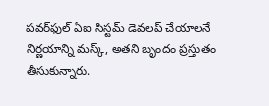పవర్‌ఫుల్‌ ఏఐ సిస్టమ్‌ డెవలప్‌ చేయాలనే నిర్ణయాన్ని మస్క్‌, అతని బృందం ప్రస్తుతం తీసుకున్నారు.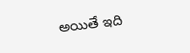అయితే ఇది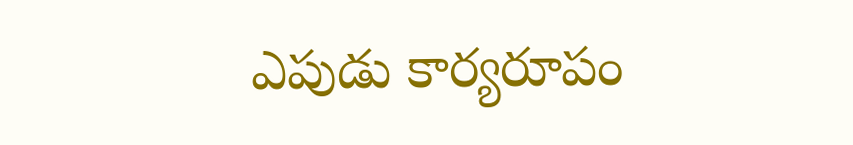ఎపుడు కార్యరూపం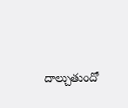దాల్చుతుందో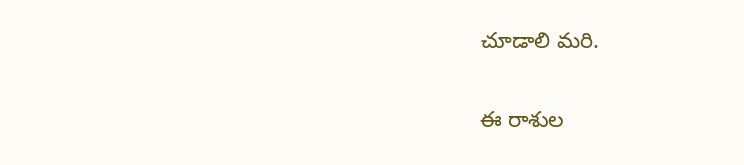చూడాలి మరి.

ఈ రాశుల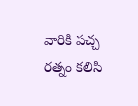వారికి పచ్చ రత్నం కలిసి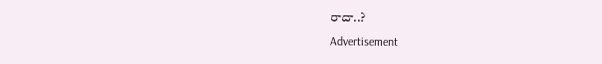రాదా..?
Advertisement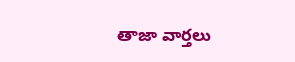తాజా వార్తలు